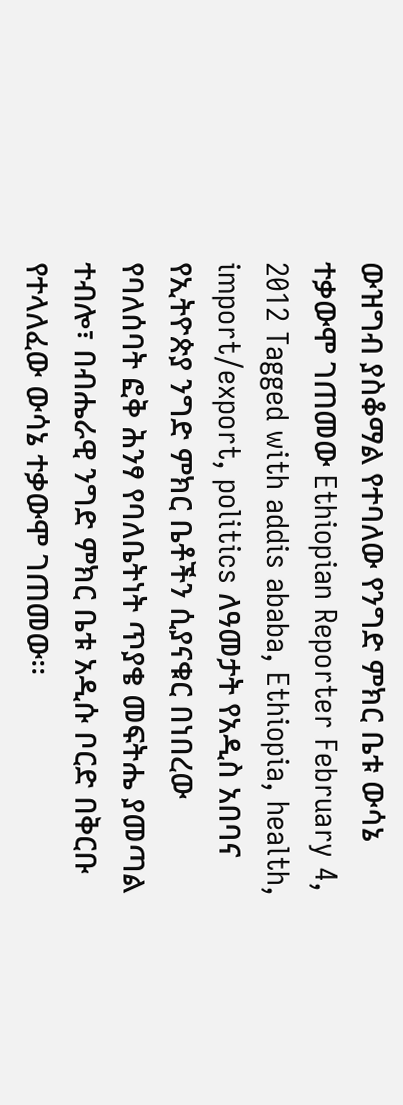ውዝግብ ያስቆማል የተባለው የንግድ ምክር ቤቱ ውሳኔ ተቃውሞ ገጠመው Ethiopian Reporter February 4, 2012 Tagged with addis ababa, Ethiopia, health, import/export, politics ለዓመታት የአዲስ አበባና የኢትዮጵያ ንግድ ምክር ቤቶችን ሲያናቁር በነበረው የባለሰባት ፎቅ ሕንፃ የባለቤትነት ጥያቄ መፍትሔ ያመጣል ተብሎ፣ በብሔራዊ ንግድ ምክር ቤቱ አዲሱ ቦርድ በቅርቡ የተላለፈው ውሳኔ ተቃውሞ ገጠመው፡፡